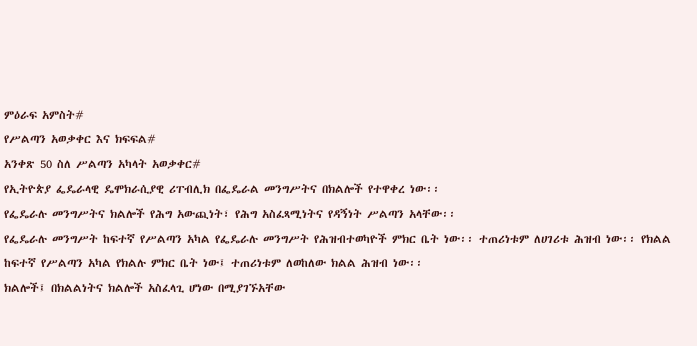ምዕራፍ አምስት#
የሥልጣን አወቃቀር እና ክፍፍል#
አንቀጽ 50 ስለ ሥልጣን አካላት አወቃቀር#
የኢትዮጵያ ፌዴራላዊ ዴሞክራሲያዊ ሪፐብሊክ በፌዴራል መንግሥትና በክልሎች የተዋቀረ ነው፡፡
የፌዴራሉ መንግሥትና ክልሎች የሕግ አውጪነት፣ የሕግ አስፈጻሚነትና የዳኝነት ሥልጣን አላቸው፡፡
የፌዴራሉ መንግሥት ከፍተኛ የሥልጣን አካል የፌዴራሉ መንግሥት የሕዝብተወካዮች ምክር ቤት ነው፡፡ ተጠሪነቱም ለሀገሪቱ ሕዝብ ነው፡፡ የክልል ከፍተኛ የሥልጣን አካል የክልሉ ምክር ቤት ነው፤ ተጠሪነቱም ለወከለው ክልል ሕዝብ ነው፡፡
ክልሎች፤ በክልልነትና ክልሎች አስፈላጊ ሆነው በሚያገኙአቸው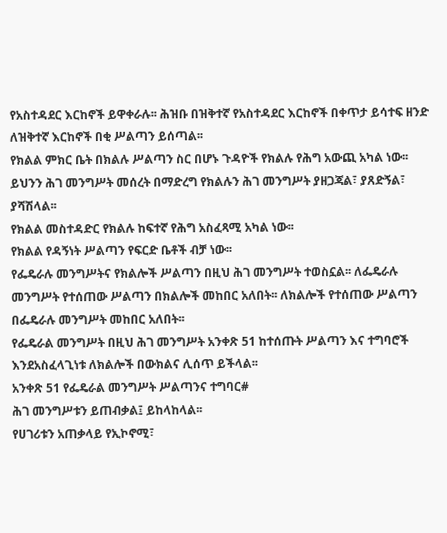የአስተዳደር እርከኖች ይዋቀራሉ፡፡ ሕዝቡ በዝቅተኛ የአስተዳደር እርከኖች በቀጥታ ይሳተፍ ዘንድ ለዝቅተኛ እርከኖች በቂ ሥልጣን ይሰጣል፡፡
የክልል ምክር ቤት በክልሉ ሥልጣን ስር በሆኑ ጉዳዮች የክልሉ የሕግ አውጪ አካል ነው፡፡ ይህንን ሕገ መንግሥት መሰረት በማድረግ የክልሉን ሕገ መንግሥት ያዘጋጃል፣ ያጸድኝል፣ ያሻሽላል፡፡
የክልል መስተዳድር የክልሉ ከፍተኛ የሕግ አስፈጻሚ አካል ነው፡፡
የክልል የዳኝነት ሥልጣን የፍርድ ቤቶች ብቻ ነው፡፡
የፌዴራሉ መንግሥትና የክልሎች ሥልጣን በዚህ ሕገ መንግሥት ተወስኗል፡፡ ለፌዴራሉ መንግሥት የተሰጠው ሥልጣን በክልሎች መከበር አለበት፡፡ ለክልሎች የተሰጠው ሥልጣን በፌዴራሉ መንግሥት መከበር አለበት፡፡
የፌዴራል መንግሥት በዚህ ሕገ መንግሥት አንቀጽ 51 ከተሰጡት ሥልጣን እና ተግባሮች እንደአስፈላጊነቱ ለክልሎች በውክልና ሊሰጥ ይችላል፡፡
አንቀጽ 51 የፌዴራል መንግሥት ሥልጣንና ተግባር#
ሕገ መንግሥቱን ይጠብቃል፤ ይከላከላል፡፡
የሀገሪቱን አጠቃላይ የኢኮኖሚ፣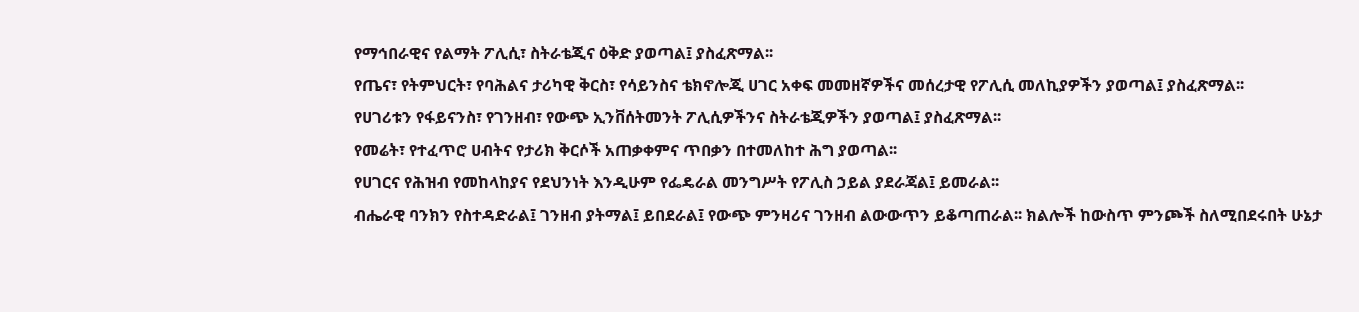የማኅበራዊና የልማት ፖሊሲ፣ ስትራቴጂና ዕቅድ ያወጣል፤ ያስፈጽማል፡፡
የጤና፣ የትምህርት፣ የባሕልና ታሪካዊ ቅርስ፣ የሳይንስና ቴክኖሎጂ ሀገር አቀፍ መመዘኛዎችና መሰረታዊ የፖሊሲ መለኪያዎችን ያወጣል፤ ያስፈጽማል፡፡
የሀገሪቱን የፋይናንስ፣ የገንዘብ፣ የውጭ ኢንቨሰትመንት ፖሊሲዎችንና ስትራቴጂዎችን ያወጣል፤ ያስፈጽማል፡፡
የመሬት፣ የተፈጥሮ ሀብትና የታሪክ ቅርሶች አጠቃቀምና ጥበቃን በተመለከተ ሕግ ያወጣል፡፡
የሀገርና የሕዝብ የመከላከያና የደህንነት እንዲሁም የፌዴራል መንግሥት የፖሊስ ኃይል ያደራጃል፤ ይመራል፡፡
ብሔራዊ ባንክን የስተዳድራል፤ ገንዘብ ያትማል፤ ይበደራል፤ የውጭ ምንዛሪና ገንዘብ ልውውጥን ይቆጣጠራል፡፡ ክልሎች ከውስጥ ምንጮች ስለሚበደሩበት ሁኔታ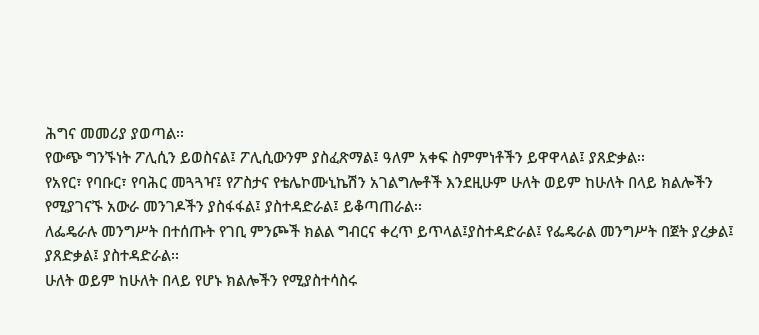ሕግና መመሪያ ያወጣል፡፡
የውጭ ግንኙነት ፖሊሲን ይወስናል፤ ፖሊሲውንም ያስፈጽማል፤ ዓለም አቀፍ ስምምነቶችን ይዋዋላል፤ ያጸድቃል፡፡
የአየር፣ የባቡር፣ የባሕር መጓጓዣ፤ የፖስታና የቴሌኮሙኒኬሽን አገልግሎቶች እንደዚሁም ሁለት ወይም ከሁለት በላይ ክልሎችን የሚያገናኙ አውራ መንገዶችን ያስፋፋል፤ ያስተዳድራል፤ ይቆጣጠራል፡፡
ለፌዴራሉ መንግሥት በተሰጡት የገቢ ምንጮች ክልል ግብርና ቀረጥ ይጥላል፤ያስተዳድራል፤ የፌዴራል መንግሥት በጀት ያረቃል፤ ያጸድቃል፤ ያስተዳድራል፡፡
ሁለት ወይም ከሁለት በላይ የሆኑ ክልሎችን የሚያስተሳስሩ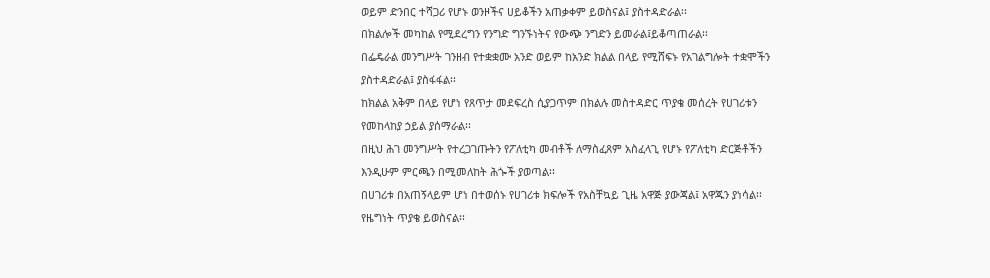ወይም ድንበር ተሻጋሪ የሆኑ ወንዞችና ሀይቆችን አጠቃቀም ይወስናል፤ ያስተዳድራል፡፡
በክልሎች መካከል የሚደረግን የንግድ ግንኙነትና የውጭ ንግድን ይመራል፤ይቆጣጠራል፡፡
በፌዴራል መንግሥት ገንዘብ የተቋቋሙ አንድ ወይም ከአንድ ክልል በላይ የሚሸፍኑ የአገልግሎት ተቋሞችን ያስተዳድራል፤ ያስፋፋል፡፡
ከክልል አቅም በላይ የሆነ የጸጥታ መደፍረስ ሲያጋጥም በክልሉ መስተዳድር ጥያቄ መሰረት የሀገሪቱን የመከላከያ ኃይል ያሰማራል፡፡
በዚህ ሕገ መንግሥት የተረጋገጡትን የፖለቲካ መብቶች ለማስፈጸም አስፈላጊ የሆኑ የፖለቲካ ድርጅቶችን እንዲሁም ምርጫን በሚመለከት ሕጐች ያወጣል፡፡
በሀገሪቱ በአጠኝላይም ሆነ በተወሰኑ የሀገሪቱ ክፍሎች የአስቸኳይ ጊዜ አዋጅ ያውጃል፤ አዋጁን ያነሳል፡፡
የዜግነት ጥያቄ ይወስናል፡፡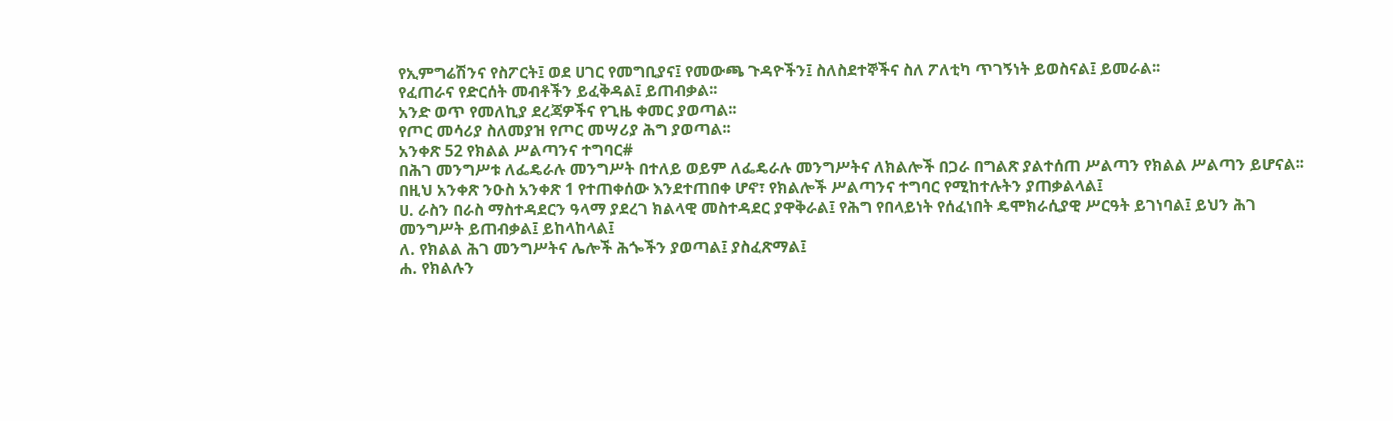የኢምግሬሽንና የስፖርት፤ ወደ ሀገር የመግቢያና፤ የመውጫ ጉዳዮችን፤ ስለስደተኞችና ስለ ፖለቲካ ጥገኝነት ይወስናል፤ ይመራል፡፡
የፈጠራና የድርሰት መብቶችን ይፈቅዳል፤ ይጠብቃል፡፡
አንድ ወጥ የመለኪያ ደረጃዎችና የጊዜ ቀመር ያወጣል፡፡
የጦር መሳሪያ ስለመያዝ የጦር መሣሪያ ሕግ ያወጣል፡፡
አንቀጽ 52 የክልል ሥልጣንና ተግባር#
በሕገ መንግሥቱ ለፌዴራሉ መንግሥት በተለይ ወይም ለፌዴራሉ መንግሥትና ለክልሎች በጋራ በግልጽ ያልተሰጠ ሥልጣን የክልል ሥልጣን ይሆናል፡፡
በዚህ አንቀጽ ንዑስ አንቀጽ 1 የተጠቀሰው እንደተጠበቀ ሆኖ፣ የክልሎች ሥልጣንና ተግባር የሚከተሉትን ያጠቃልላል፤
ሀ. ራስን በራስ ማስተዳደርን ዓላማ ያደረገ ክልላዊ መስተዳደር ያዋቅራል፤ የሕግ የበላይነት የሰፈነበት ዴሞክራሲያዊ ሥርዓት ይገነባል፤ ይህን ሕገ መንግሥት ይጠብቃል፤ ይከላከላል፤
ለ. የክልል ሕገ መንግሥትና ሌሎች ሕጐችን ያወጣል፤ ያስፈጽማል፤
ሐ. የክልሉን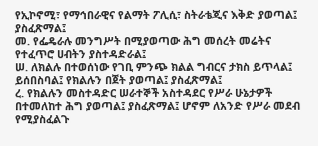የኢኮኖሚ፣ የማኅበራዊና የልማት ፖሊሲ፣ ስትራቴጂና እቅድ ያወጣል፤ ያስፈጽማል፤
መ. የፌዴራሉ መንግሥት በሚያወጣው ሕግ መሰረት መሬትና የተፈጥሮ ሀብትን ያስተዳድራል፤
ሠ. ለክልሉ በተወሰነው የገቢ ምንጭ ክልል ግብርና ታክስ ይጥላል፤ ይሰበስባል፤ የክልሉን በጀት ያወጣል፤ ያስፈጽማል፤
ረ. የክልሉን መስተዳድር ሠራተኞች አስተዳደር የሥራ ሁኔታዎች በተመለከተ ሕግ ያወጣል፤ ያስፈጽማል፤ ሆኖም ለአንድ የሥራ መደብ የሚያስፈልጉ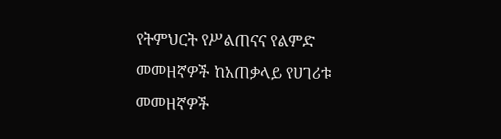የትምህርት የሥልጠናና የልምድ መመዘኛዎች ከአጠቃላይ የሀገሪቱ መመዘኛዎች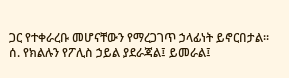ጋር የተቀራረቡ መሆናቸውን የማረጋገጥ ኃላፊነት ይኖርበታል፡፡
ሰ. የክልሉን የፖሊስ ኃይል ያደራጃል፤ ይመራል፤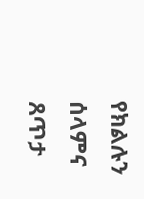የክልሉን ሰላምና ጸጥታ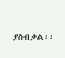ያስብቃል፡፡